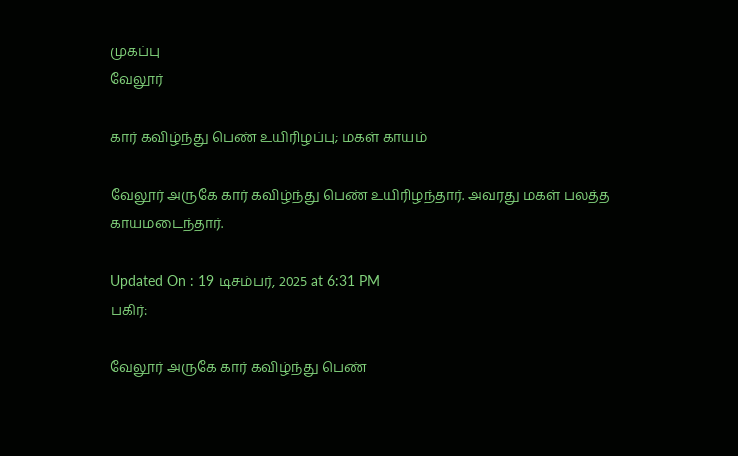முகப்பு
வேலூர்

கார் கவிழ்ந்து பெண் உயிரிழப்பு; மகள் காயம்

வேலூர் அருகே கார் கவிழ்ந்து பெண் உயிரிழந்தார். அவரது மகள் பலத்த காயமடைந்தார்.

Updated On : 19 டிசம்பர், 2025 at 6:31 PM
பகிர்:

வேலூர் அருகே கார் கவிழ்ந்து பெண்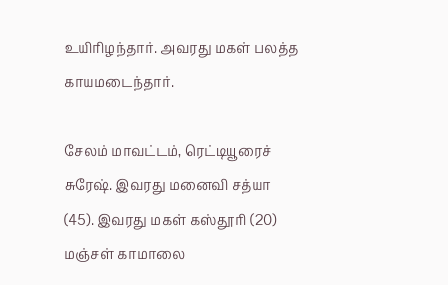உயிரிழந்தார். அவரது மகள் பலத்த காயமடைந்தார்.

சேலம் மாவட்டம், ரெட்டியூரைச் சுரேஷ். இவரது மனைவி சத்யா (45). இவரது மகள் கஸ்தூரி (20) மஞ்சள் காமாலை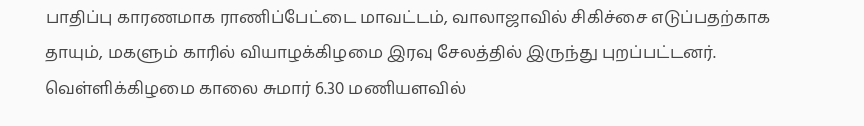பாதிப்பு காரணமாக ராணிப்பேட்டை மாவட்டம், வாலாஜாவில் சிகிச்சை எடுப்பதற்காக தாயும், மகளும் காரில் வியாழக்கிழமை இரவு சேலத்தில் இருந்து புறப்பட்டனர். வெள்ளிக்கிழமை காலை சுமார் 6.30 மணியளவில்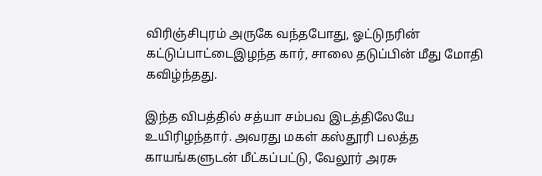விரிஞ்சிபுரம் அருகே வந்தபோது, ஓட்டுநரின் கட்டுப்பாட்டைஇழந்த கார், சாலை தடுப்பின் மீது மோதி கவிழ்ந்தது.

இந்த விபத்தில் சத்யா சம்பவ இடத்திலேயே உயிரிழந்தார். அவரது மகள் கஸ்தூரி பலத்த காயங்களுடன் மீட்கப்பட்டு, வேலூர் அரசு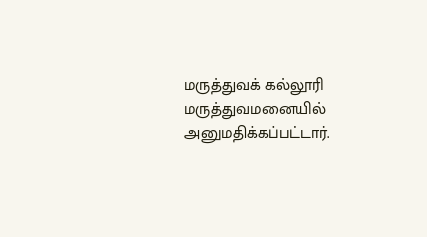மருத்துவக் கல்லூரி மருத்துவமனையில் அனுமதிக்கப்பட்டார்.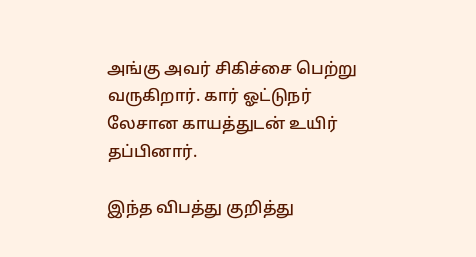அங்கு அவர் சிகிச்சை பெற்று வருகிறார். கார் ஓட்டுநர் லேசான காயத்துடன் உயிர் தப்பினார்.

இந்த விபத்து குறித்து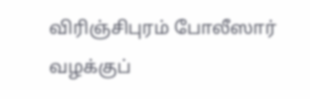விரிஞ்சிபுரம் போலீஸார் வழக்குப்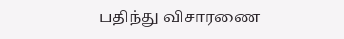பதிந்து விசாரணை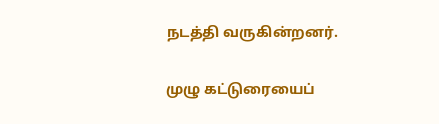நடத்தி வருகின்றனர்.

முழு கட்டுரையைப்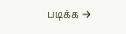படிக்க →